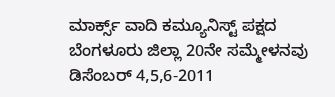ಮಾರ್ಕ್ಸ್ ವಾದಿ ಕಮ್ಯೂನಿಸ್ಟ್ ಪಕ್ಷದ ಬೆಂಗಳೂರು ಜಿಲ್ಲಾ 20ನೇ ಸಮ್ಮೇಳನವು ಡಿಸೆಂಬರ್ 4,5,6-2011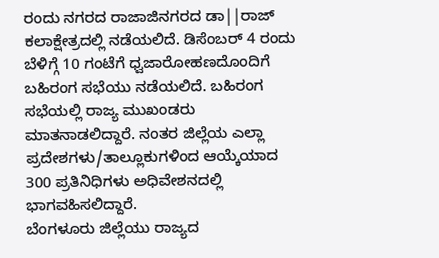ರಂದು ನಗರದ ರಾಜಾಜಿನಗರದ ಡಾ||ರಾಜ್ ಕಲಾಕ್ಷೇತ್ರದಲ್ಲಿ ನಡೆಯಲಿದೆ. ಡಿಸೆಂಬರ್ 4 ರಂದು ಬೆಳಿಗ್ಗೆ 10 ಗಂಟೆಗೆ ಧ್ವಜಾರೋಹಣದೊಂದಿಗೆ ಬಹಿರಂಗ ಸಭೆಯು ನಡೆಯಲಿದೆ. ಬಹಿರಂಗ ಸಭೆಯಲ್ಲಿ ರಾಜ್ಯ ಮುಖಂಡರು ಮಾತನಾಡಲಿದ್ದಾರೆ. ನಂತರ ಜಿಲ್ಲೆಯ ಎಲ್ಲಾ ಪ್ರದೇಶಗಳು/ತಾಲ್ಲೂಕುಗಳಿಂದ ಆಯ್ಕೆಯಾದ 300 ಪ್ರತಿನಿಧಿಗಳು ಅಧಿವೇಶನದಲ್ಲಿ ಭಾಗವಹಿಸಲಿದ್ದಾರೆ.
ಬೆಂಗಳೂರು ಜಿಲ್ಲೆಯು ರಾಜ್ಯದ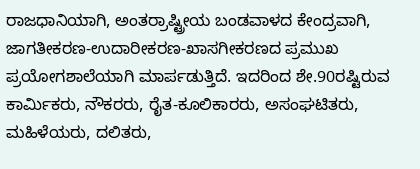ರಾಜಧಾನಿಯಾಗಿ, ಅಂತರ್ರಾಷ್ಟ್ರೀಯ ಬಂಡವಾಳದ ಕೇಂದ್ರವಾಗಿ, ಜಾಗತೀಕರಣ-ಉದಾರೀಕರಣ-ಖಾಸಗೀಕರಣದ ಪ್ರಮುಖ ಪ್ರಯೋಗಶಾಲೆಯಾಗಿ ಮಾರ್ಪಡುತ್ತಿದೆ. ಇದರಿಂದ ಶೇ.90ರಷ್ಟಿರುವ ಕಾರ್ಮಿಕರು, ನೌಕರರು, ರೈತ-ಕೂಲಿಕಾರರು, ಅಸಂಘಟಿತರು, ಮಹಿಳೆಯರು, ದಲಿತರು,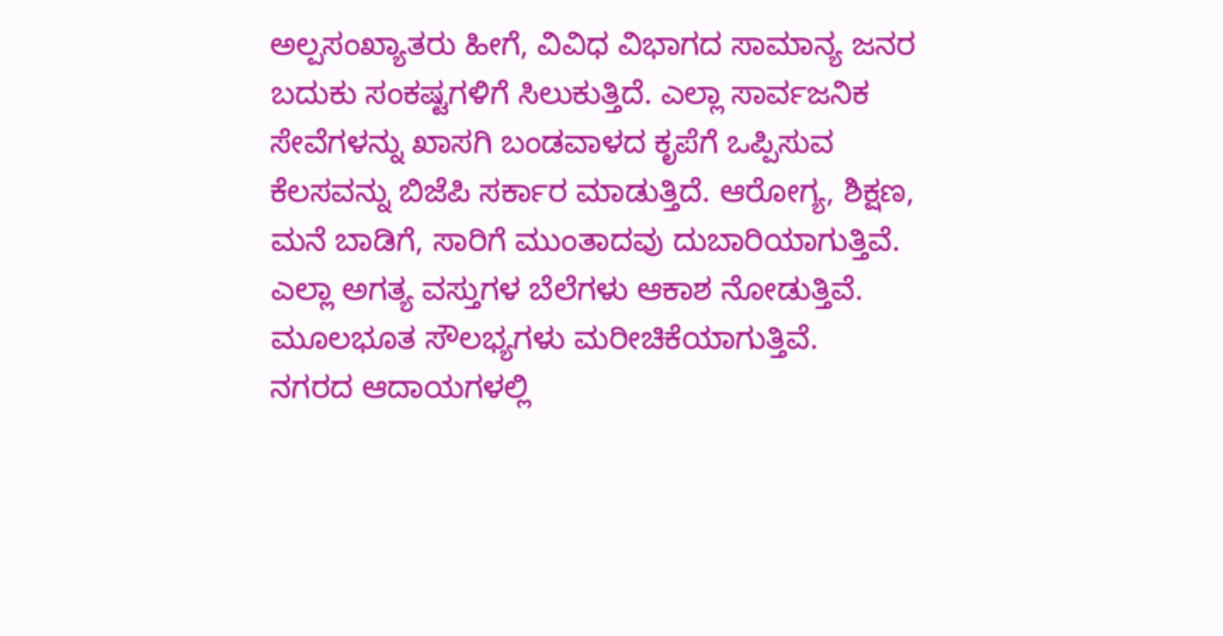ಅಲ್ಪಸಂಖ್ಯಾತರು ಹೀಗೆ, ವಿವಿಧ ವಿಭಾಗದ ಸಾಮಾನ್ಯ ಜನರ ಬದುಕು ಸಂಕಷ್ಟಗಳಿಗೆ ಸಿಲುಕುತ್ತಿದೆ. ಎಲ್ಲಾ ಸಾರ್ವಜನಿಕ ಸೇವೆಗಳನ್ನು ಖಾಸಗಿ ಬಂಡವಾಳದ ಕೃಪೆಗೆ ಒಪ್ಪಿಸುವ ಕೆಲಸವನ್ನು ಬಿಜೆಪಿ ಸರ್ಕಾರ ಮಾಡುತ್ತಿದೆ. ಆರೋಗ್ಯ, ಶಿಕ್ಷಣ, ಮನೆ ಬಾಡಿಗೆ, ಸಾರಿಗೆ ಮುಂತಾದವು ದುಬಾರಿಯಾಗುತ್ತಿವೆ. ಎಲ್ಲಾ ಅಗತ್ಯ ವಸ್ತುಗಳ ಬೆಲೆಗಳು ಆಕಾಶ ನೋಡುತ್ತಿವೆ. ಮೂಲಭೂತ ಸೌಲಭ್ಯಗಳು ಮರೀಚಿಕೆಯಾಗುತ್ತಿವೆ.
ನಗರದ ಆದಾಯಗಳಲ್ಲಿ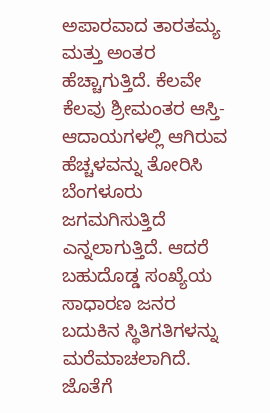ಅಪಾರವಾದ ತಾರತಮ್ಯ ಮತ್ತು ಅಂತರ ಹೆಚ್ಚಾಗುತ್ತಿದೆ. ಕೆಲವೇ ಕೆಲವು ಶ್ರೀಮಂತರ ಆಸ್ತಿ-ಆದಾಯಗಳಲ್ಲಿ ಆಗಿರುವ ಹೆಚ್ಚಳವನ್ನು ತೋರಿಸಿ ಬೆಂಗಳೂರು ಜಗಮಗಿಸುತ್ತಿದೆ ಎನ್ನಲಾಗುತ್ತಿದೆ. ಆದರೆ ಬಹುದೊಡ್ಡ ಸಂಖ್ಯೆಯ ಸಾಧಾರಣ ಜನರ ಬದುಕಿನ ಸ್ಥಿತಿಗತಿಗಳನ್ನು ಮರೆಮಾಚಲಾಗಿದೆ. ಜೊತೆಗೆ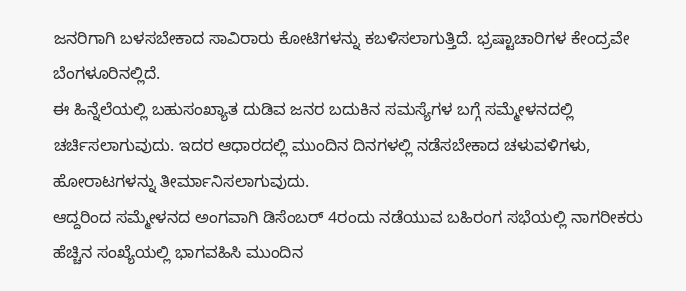ಜನರಿಗಾಗಿ ಬಳಸಬೇಕಾದ ಸಾವಿರಾರು ಕೋಟಿಗಳನ್ನು ಕಬಳಿಸಲಾಗುತ್ತಿದೆ. ಭ್ರಷ್ಟಾಚಾರಿಗಳ ಕೇಂದ್ರವೇ ಬೆಂಗಳೂರಿನಲ್ಲಿದೆ.
ಈ ಹಿನ್ನೆಲೆಯಲ್ಲಿ ಬಹುಸಂಖ್ಯಾತ ದುಡಿವ ಜನರ ಬದುಕಿನ ಸಮಸ್ಯೆಗಳ ಬಗ್ಗೆ ಸಮ್ಮೇಳನದಲ್ಲಿ ಚರ್ಚಿಸಲಾಗುವುದು. ಇದರ ಆಧಾರದಲ್ಲಿ ಮುಂದಿನ ದಿನಗಳಲ್ಲಿ ನಡೆಸಬೇಕಾದ ಚಳುವಳಿಗಳು, ಹೋರಾಟಗಳನ್ನು ತೀರ್ಮಾನಿಸಲಾಗುವುದು.
ಆದ್ದರಿಂದ ಸಮ್ಮೇಳನದ ಅಂಗವಾಗಿ ಡಿಸೆಂಬರ್ 4ರಂದು ನಡೆಯುವ ಬಹಿರಂಗ ಸಭೆಯಲ್ಲಿ ನಾಗರೀಕರು ಹೆಚ್ಚಿನ ಸಂಖ್ಯೆಯಲ್ಲಿ ಭಾಗವಹಿಸಿ ಮುಂದಿನ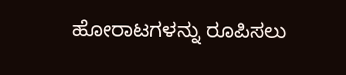ಹೋರಾಟಗಳನ್ನು ರೂಪಿಸಲು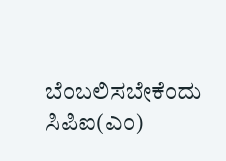ಬೆಂಬಲಿಸಬೇಕೆಂದು ಸಿಪಿಐ(ಎಂ)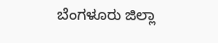ಬೆಂಗಳೂರು ಜಿಲ್ಲಾ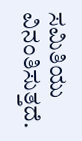ಸಮಿತಿಯು ವಿನಂತಿಸುತ್ತದೆ.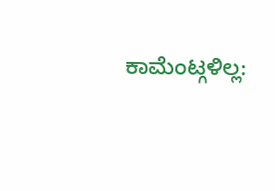ಕಾಮೆಂಟ್ಗಳಿಲ್ಲ: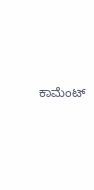ಕಾಮೆಂಟ್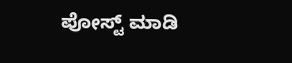ಪೋಸ್ಟ್ ಮಾಡಿ